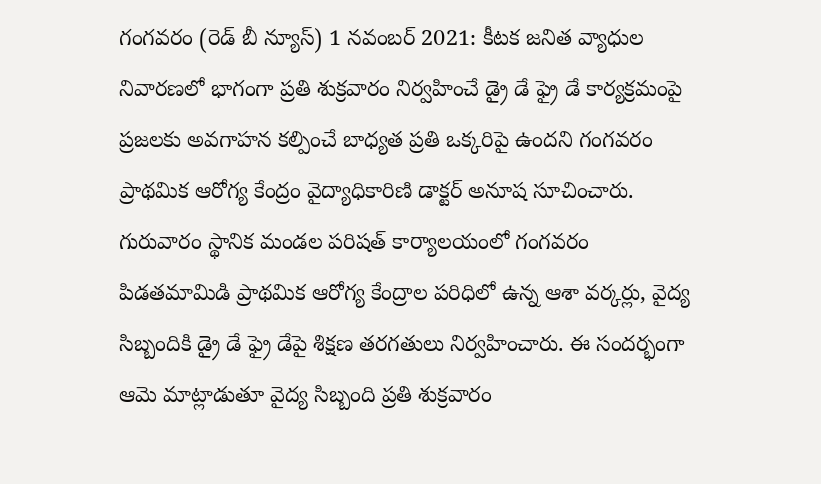గంగవరం (రెడ్ బీ న్యూస్) 1 నవంబర్ 2021: కీటక జనిత వ్యాధుల నివారణలో భాగంగా ప్రతి శుక్రవారం నిర్వహించే డ్రై డే ఫ్రై డే కార్యక్రమంపై ప్రజలకు అవగాహన కల్పించే బాధ్యత ప్రతి ఒక్కరిపై ఉందని గంగవరం ప్రాథమిక ఆరోగ్య కేంద్రం వైద్యాధికారిణి డాక్టర్ అనూష సూచించారు. గురువారం స్థానిక మండల పరిషత్ కార్యాలయంలో గంగవరం పిడతమామిడి ప్రాథమిక ఆరోగ్య కేంద్రాల పరిధిలో ఉన్న ఆశా వర్కర్లు, వైద్య సిబ్బందికి డ్రై డే ఫ్రై డేపై శిక్షణ తరగతులు నిర్వహించారు. ఈ సందర్భంగా ఆమె మాట్లాడుతూ వైద్య సిబ్బంది ప్రతి శుక్రవారం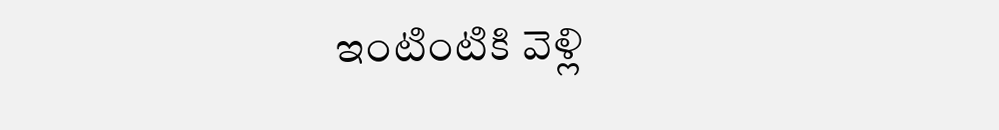ఇంటింటికి వెళ్లి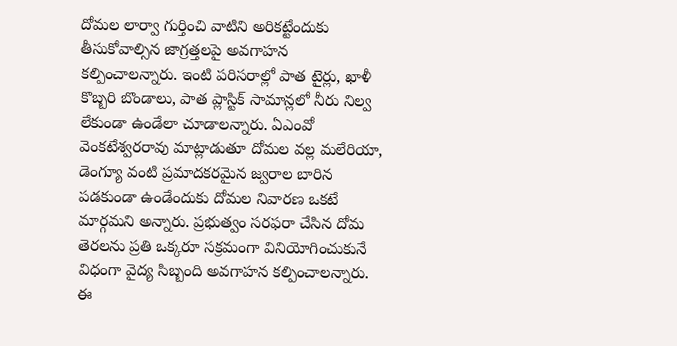దోమల లార్వా గుర్తించి వాటిని అరికట్టేందుకు తీసుకోవాల్సిన జాగ్రత్తలపై అవగాహన కల్పించాలన్నారు. ఇంటి పరిసరాల్లో పాత టైర్లు, ఖాళీ కొబ్బరి బొండాలు, పాత ప్లాస్టిక్ సామాన్లలో నీరు నిల్వ లేకుండా ఉండేలా చూడాలన్నారు. ఏఎంవో వెంకటేశ్వరరావు మాట్లాడుతూ దోమల వల్ల మలేరియా, డెంగ్యూ వంటి ప్రమాదకరమైన జ్వరాల బారిన పడకుండా ఉండేందుకు దోమల నివారణ ఒకటే మార్గమని అన్నారు. ప్రభుత్వం సరఫరా చేసిన దోమ తెరలను ప్రతి ఒక్కరూ సక్రమంగా వినియోగించుకునే విధంగా వైద్య సిబ్బంది అవగాహన కల్పించాలన్నారు. ఈ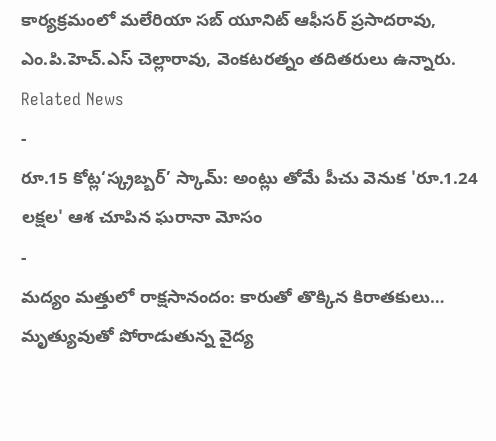కార్యక్రమంలో మలేరియా సబ్ యూనిట్ ఆఫీసర్ ప్రసాదరావు, ఎం.పి.హెచ్.ఎస్ చెల్లారావు, వెంకటరత్నం తదితరులు ఉన్నారు.
Related News
-
రూ.15 కోట్ల‘స్క్రబ్బర్’ స్కామ్: అంట్లు తోమే పీచు వెనుక 'రూ.1.24 లక్షల' ఆశ చూపిన ఘరానా మోసం
-
మద్యం మత్తులో రాక్షసానందం: కారుతో తొక్కిన కిరాతకులు… మృత్యువుతో పోరాడుతున్న వైద్య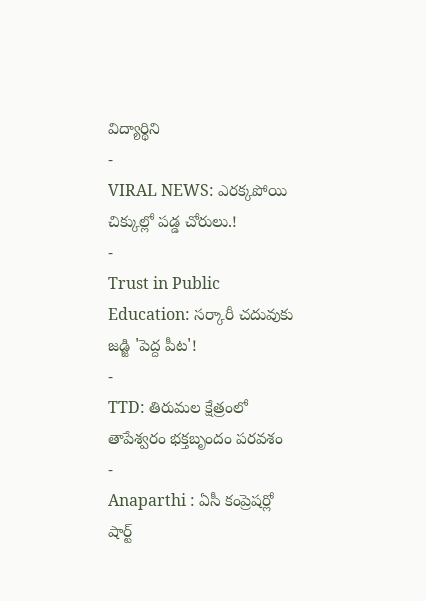విద్యార్థిని
-
VIRAL NEWS: ఎరక్కపోయి చిక్కుల్లో పడ్డ చోరులు.!
-
Trust in Public Education: సర్కారీ చదువుకు జడ్జి 'పెద్ద పీట'!
-
TTD: తిరుమల క్షేత్రంలో తాపేశ్వరం భక్తబృందం పరవశం
-
Anaparthi : ఏసీ కంప్రెషర్లో షార్ట్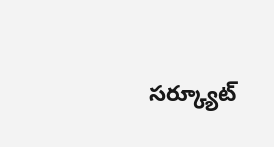సర్క్యూట్